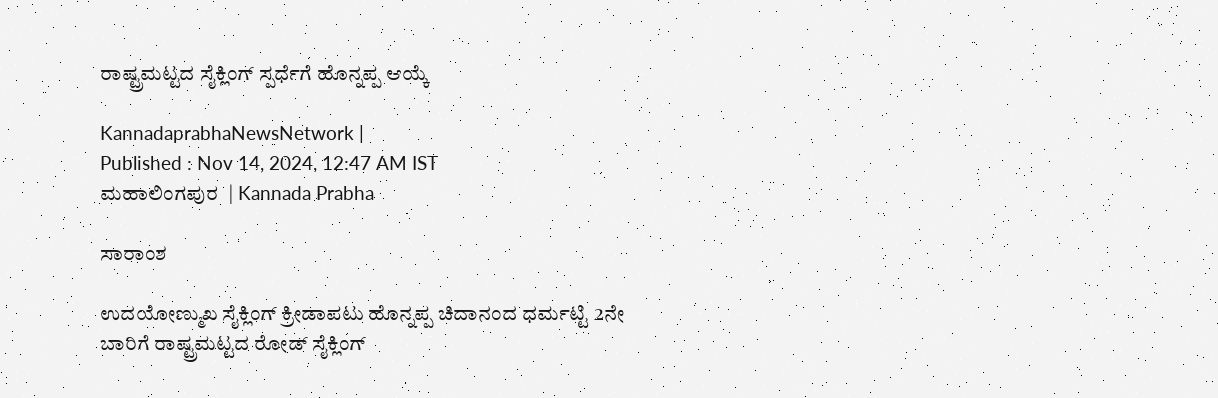ರಾಷ್ಟ್ರಮಟ್ಟದ ಸೈಕ್ಲಿಂಗ್‌ ಸ್ಪರ್ಧೆಗೆ ಹೊನ್ನಪ್ಪ ಆಯ್ಕೆ

KannadaprabhaNewsNetwork |
Published : Nov 14, 2024, 12:47 AM IST
ಮಹಾಲಿಂಗಪುರ  | Kannada Prabha

ಸಾರಾಂಶ

ಉದಯೋಣ್ಮುಖ ಸೈಕ್ಲಿಂಗ್‌ ಕ್ರೀಡಾಪಟು ಹೊನ್ನಪ್ಪ ಚಿದಾನಂದ ಧರ್ಮಟ್ಟಿ 2ನೇ ಬಾರಿಗೆ ರಾಷ್ಟ್ರಮಟ್ಟದ ರೋಡ್‌ ಸೈಕ್ಲಿಂಗ್‌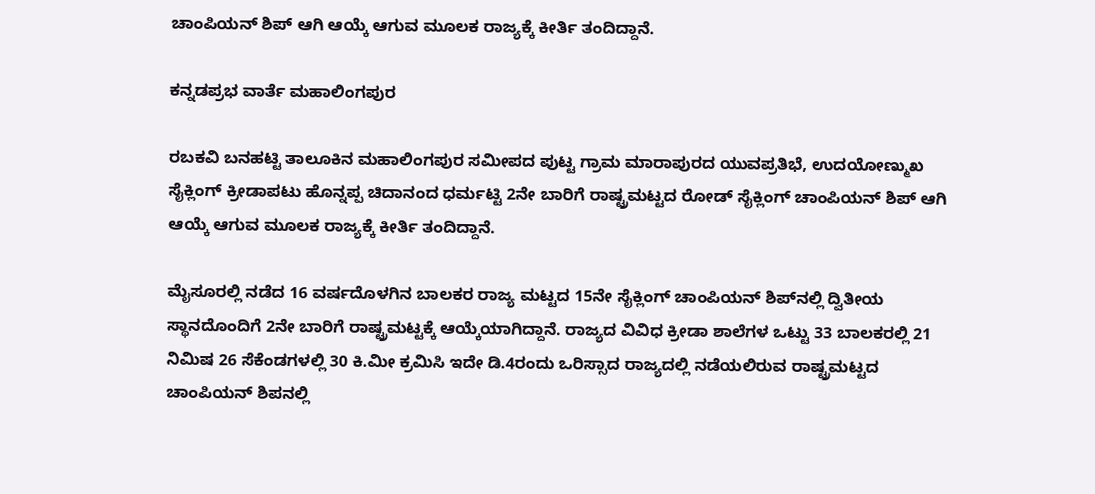ಚಾಂಪಿಯನ್‌ ಶಿಪ್‌ ಆಗಿ ಆಯ್ಕೆ ಆಗುವ ಮೂಲಕ ರಾಜ್ಯಕ್ಕೆ ಕೀರ್ತಿ ತಂದಿದ್ದಾನೆ.

ಕನ್ನಡಪ್ರಭ ವಾರ್ತೆ ಮಹಾಲಿಂಗಪುರ

ರಬಕವಿ ಬನಹಟ್ಟಿ ತಾಲೂಕಿನ ಮಹಾಲಿಂಗಪುರ ಸಮೀಪದ ಪುಟ್ಟ ಗ್ರಾಮ ಮಾರಾಪುರದ ಯುವಪ್ರತಿಭೆ, ಉದಯೋಣ್ಮುಖ ಸೈಕ್ಲಿಂಗ್‌ ಕ್ರೀಡಾಪಟು ಹೊನ್ನಪ್ಪ ಚಿದಾನಂದ ಧರ್ಮಟ್ಟಿ 2ನೇ ಬಾರಿಗೆ ರಾಷ್ಟ್ರಮಟ್ಟದ ರೋಡ್‌ ಸೈಕ್ಲಿಂಗ್‌ ಚಾಂಪಿಯನ್‌ ಶಿಪ್‌ ಆಗಿ ಆಯ್ಕೆ ಆಗುವ ಮೂಲಕ ರಾಜ್ಯಕ್ಕೆ ಕೀರ್ತಿ ತಂದಿದ್ದಾನೆ.

ಮೈಸೂರಲ್ಲಿ ನಡೆದ 16 ವರ್ಷದೊಳಗಿನ ಬಾಲಕರ ರಾಜ್ಯ ಮಟ್ಟದ 15ನೇ ಸೈಕ್ಲಿಂಗ್‌ ಚಾಂಪಿಯನ್‌ ಶಿಪ್‌ನಲ್ಲಿ ದ್ವಿತೀಯ ಸ್ಥಾನದೊಂದಿಗೆ 2ನೇ ಬಾರಿಗೆ ರಾಷ್ಟ್ರಮಟ್ಟಕ್ಕೆ ಆಯ್ಕೆಯಾಗಿದ್ದಾನೆ. ರಾಜ್ಯದ ವಿವಿಧ ಕ್ರೀಡಾ ಶಾಲೆಗಳ ಒಟ್ಟು 33 ಬಾಲಕರಲ್ಲಿ 21 ನಿಮಿಷ 26 ಸೆಕೆಂಡಗಳಲ್ಲಿ 30 ಕಿ.ಮೀ ಕ್ರಮಿಸಿ ಇದೇ ಡಿ.4ರಂದು ಒರಿಸ್ಸಾದ ರಾಜ್ಯದಲ್ಲಿ ನಡೆಯಲಿರುವ ರಾಷ್ಟ್ರಮಟ್ಟದ ಚಾಂಪಿಯನ್‌ ಶಿಪನಲ್ಲಿ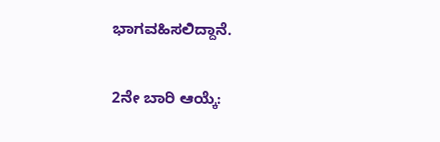ಭಾಗವಹಿಸಲಿದ್ದಾನೆ.

2ನೇ ಬಾರಿ ಆಯ್ಕೆ: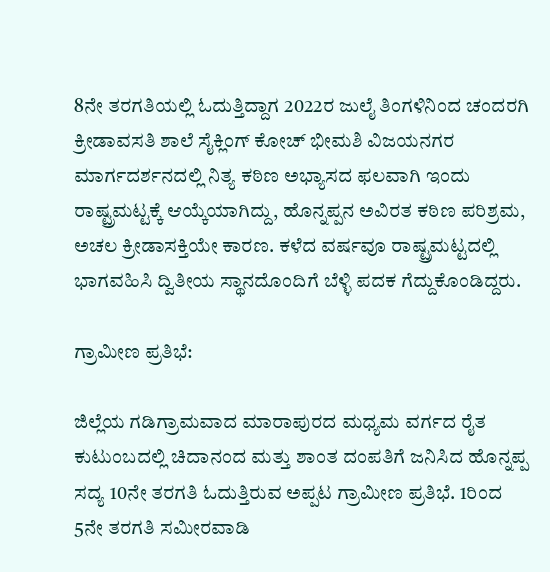8ನೇ ತರಗತಿಯಲ್ಲಿ ಓದುತ್ತಿದ್ದಾಗ 2022ರ ಜುಲೈ ತಿಂಗಳಿನಿಂದ ಚಂದರಗಿ ಕ್ರೀಡಾವಸತಿ ಶಾಲೆ ಸೈಕ್ಲಿಂಗ್‌ ಕೋಚ್ ಭೀಮಶಿ ವಿಜಯನಗರ ಮಾರ್ಗದರ್ಶನದಲ್ಲಿ ನಿತ್ಯ ಕಠಿಣ ಅಭ್ಯಾಸದ ಫಲವಾಗಿ ಇಂದು ರಾಷ್ಟ್ರಮಟ್ಟಕ್ಕೆ ಆಯ್ಕೆಯಾಗಿದ್ದು, ಹೊನ್ನಪ್ಪನ ಅವಿರತ ಕಠಿಣ ಪರಿಶ್ರಮ, ಅಚಲ ಕ್ರೀಡಾಸಕ್ತಿಯೇ ಕಾರಣ. ಕಳೆದ ವರ್ಷವೂ ರಾಷ್ಟ್ರಮಟ್ಟದಲ್ಲಿ ಭಾಗವಹಿಸಿ ದ್ವಿತೀಯ ಸ್ಥಾನದೊಂದಿಗೆ ಬೆಳ್ಳಿ ಪದಕ ಗೆದ್ದುಕೊಂಡಿದ್ದರು.

ಗ್ರಾಮೀಣ ಪ್ರತಿಭೆ:

ಜಿಲ್ಲೆಯ ಗಡಿಗ್ರಾಮವಾದ ಮಾರಾಪುರದ ಮಧ್ಯಮ ವರ್ಗದ ರೈತ ಕುಟುಂಬದಲ್ಲಿ ಚಿದಾನಂದ ಮತ್ತು ಶಾಂತ ದಂಪತಿಗೆ ಜನಿಸಿದ ಹೊನ್ನಪ್ಪ ಸದ್ಯ 10ನೇ ತರಗತಿ ಓದುತ್ತಿರುವ ಅಪ್ಪಟ ಗ್ರಾಮೀಣ ಪ್ರತಿಭೆ. 1ರಿಂದ 5ನೇ ತರಗತಿ ಸಮೀರವಾಡಿ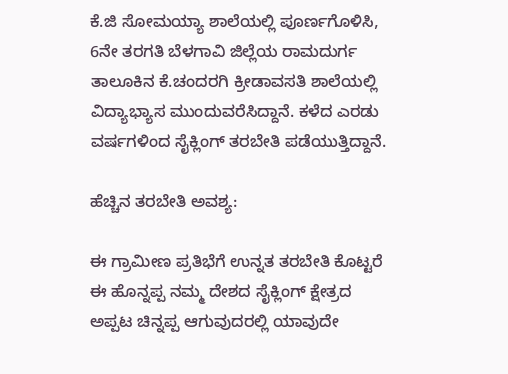ಕೆ.ಜಿ ಸೋಮಯ್ಯಾ ಶಾಲೆಯಲ್ಲಿ ಪೂರ್ಣಗೊಳಿಸಿ, 6ನೇ ತರಗತಿ ಬೆಳಗಾವಿ ಜಿಲ್ಲೆಯ ರಾಮದುರ್ಗ ತಾಲೂಕಿನ ಕೆ.ಚಂದರಗಿ ಕ್ರೀಡಾವಸತಿ ಶಾಲೆಯಲ್ಲಿ ವಿದ್ಯಾಭ್ಯಾಸ ಮುಂದುವರೆಸಿದ್ದಾನೆ. ಕಳೆದ ಎರಡು ವರ್ಷಗಳಿಂದ ಸೈಕ್ಲಿಂಗ್‌ ತರಬೇತಿ ಪಡೆಯುತ್ತಿದ್ದಾನೆ.

ಹೆಚ್ಚಿನ ತರಬೇತಿ ಅವಶ್ಯ:

ಈ ಗ್ರಾಮೀಣ ಪ್ರತಿಭೆಗೆ ಉನ್ನತ ತರಬೇತಿ ಕೊಟ್ಟರೆ ಈ ಹೊನ್ನಪ್ಪ ನಮ್ಮ ದೇಶದ ಸೈಕ್ಲಿಂಗ್‌ ಕ್ಷೇತ್ರದ ಅಪ್ಪಟ ಚಿನ್ನಪ್ಪ ಆಗುವುದರಲ್ಲಿ ಯಾವುದೇ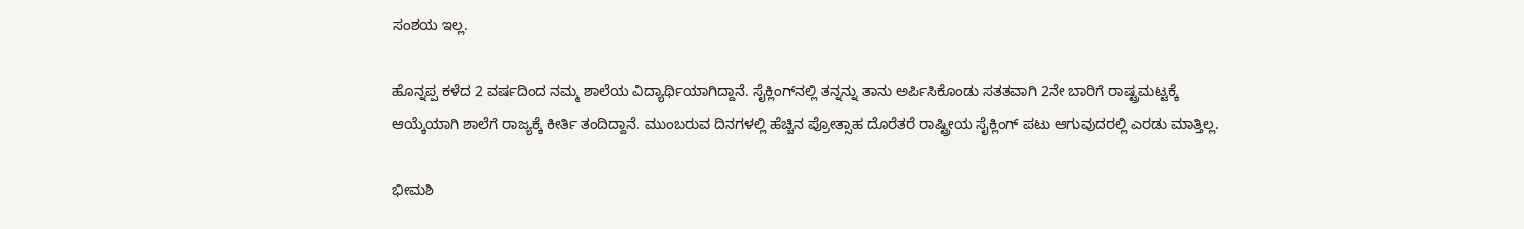ಸಂಶಯ ಇಲ್ಲ.

ಹೊನ್ನಪ್ಪ ಕಳೆದ 2 ವರ್ಷದಿಂದ ನಮ್ಮ ಶಾಲೆಯ ವಿದ್ಯಾರ್ಥಿಯಾಗಿದ್ದಾನೆ. ಸೈಕ್ಲಿಂಗ್‌ನಲ್ಲಿ ತನ್ನನ್ನು ತಾನು ಅರ್ಪಿಸಿಕೊಂಡು ಸತತವಾಗಿ 2ನೇ ಬಾರಿಗೆ ರಾಷ್ಟ್ರಮಟ್ಟಕ್ಕೆ ಆಯ್ಕೆಯಾಗಿ ಶಾಲೆಗೆ ರಾಜ್ಯಕ್ಕೆ ಕೀರ್ತಿ ತಂದಿದ್ದಾನೆ. ಮುಂಬರುವ ದಿನಗಳಲ್ಲಿ ಹೆಚ್ಚಿನ ಪ್ರೋತ್ಸಾಹ ದೊರೆತರೆ ರಾಷ್ಟ್ರೀಯ ಸೈಕ್ಲಿಂಗ್‌ ಪಟು ಆಗುವುದರಲ್ಲಿ ಎರಡು ಮಾತ್ತಿಲ್ಲ.

ಭೀಮಶಿ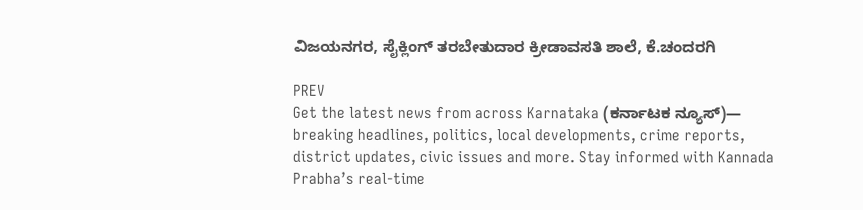ವಿಜಯನಗರ, ಸೈಕ್ಲಿಂಗ್‌ ತರಬೇತುದಾರ ಕ್ರೀಡಾವಸತಿ ಶಾಲೆ, ಕೆ.ಚಂದರಗಿ

PREV
Get the latest news from across Karnataka (ಕರ್ನಾಟಕ ನ್ಯೂಸ್)— breaking headlines, politics, local developments, crime reports, district updates, civic issues and more. Stay informed with Kannada Prabha’s real‑time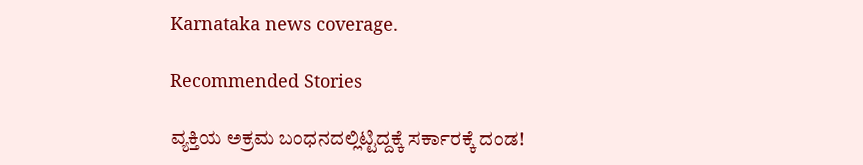Karnataka news coverage.

Recommended Stories

ವ್ಯಕ್ತಿಯ ಅಕ್ರಮ ಬಂಧನದಲ್ಲಿಟ್ಟಿದ್ದಕ್ಕೆ ಸರ್ಕಾರಕ್ಕೆ ದಂಡ!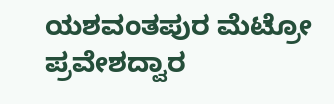ಯಶವಂತಪುರ ಮೆಟ್ರೋ ಪ್ರವೇಶದ್ವಾರ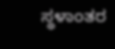ಸ್ಥಳಾಂತರ